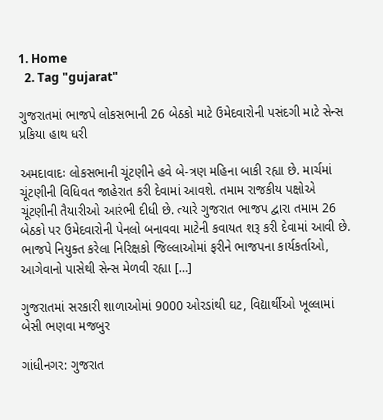1. Home
  2. Tag "gujarat"

ગુજરાતમાં ભાજપે લોકસભાની 26 બેઠકો માટે ઉમેદવારોની પસંદગી માટે સેન્સ પ્રકિયા હાથ ધરી

અમદાવાદઃ લોકસભાની ચૂંટણીને હવે બે-ત્રણ મહિના બાકી રહ્યા છે. માર્ચમાં ચૂંટણીની વિધિવત જાહેરાત કરી દેવામાં આવશે. તમામ રાજકીય પક્ષોએ ચૂંટણીની તૈયારીઓ આરંભી દીધી છે. ત્યારે ગુજરાત ભાજપ દ્વારા તમામ 26 બેઠકો પર ઉમેદવારોની પેનલો બનાવવા માટેની કવાયત શરૂ કરી દેવામાં આવી છે. ભાજપે નિયુક્ત કરેલા નિરિક્ષકો જિલ્લાઓમાં ફરીને ભાજપના કાર્યકર્તાઓ, આગેવાનો પાસેથી સેન્સ મેળવી રહ્યા […]

ગુજરાતમાં સરકારી શાળાઓમાં 9000 ઓરડાંથી ઘટ, વિદ્યાર્થીઓ ખૂલ્લામાં બેસી ભણવા મજબુર

ગાંધીનગર: ગુજરાત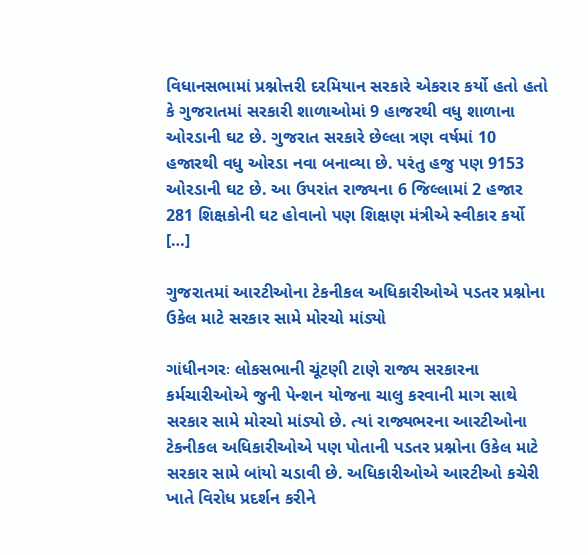વિધાનસભામાં પ્રશ્નોત્તરી દરમિયાન સરકારે એકરાર કર્યો હતો હતો કે ગુજરાતમાં સરકારી શાળાઓમાં 9 હાજરથી વધુ શાળાના ઓરડાની ઘટ છે. ગુજરાત સરકારે છેલ્લા ત્રણ વર્ષમાં 10 હજારથી વધુ ઓરડા નવા બનાવ્યા છે. પરંતુ હજુ પણ 9153 ઓરડાની ઘટ છે. આ ઉપરાંત રાજ્યના 6 જિલ્લામાં 2 હજાર 281 શિક્ષકોની ઘટ હોવાનો પણ શિક્ષણ મંત્રીએ સ્વીકાર કર્યો […]

ગુજરાતમાં આરટીઓના ટેકનીકલ અધિકારીઓએ પડતર પ્રશ્નોના ઉકેલ માટે સરકાર સામે મોરચો માંડ્યો

ગાંધીનગરઃ લોકસભાની ચૂંટણી ટાણે રાજ્ય સરકારના કર્મચારીઓએ જુની પેન્શન યોજના ચાલુ કરવાની માગ સાથે સરકાર સામે મોરચો માંડ્યો છે. ત્યાં રાજ્યભરના આરટીઓના ટેકનીકલ અધિકારીઓએ પણ પોતાની પડતર પ્રશ્નોના ઉકેલ માટે સરકાર સામે બાંયો ચડાવી છે. અધિકારીઓએ આરટીઓ કચેરી ખાતે વિરોધ પ્રદર્શન કરીને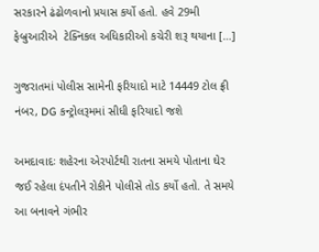સરકારને ઢંઢોળવાનો પ્રયાસ કર્યો હતો. હવે 29મી ફેબ્રુઆરીએ  ટેક્નિકલ અધિકારીઓ કચેરી શરૂ થયાના […]

ગુજરાતમાં પોલીસ સામેની ફરિયાદો માટે 14449 ટોલ ફ્રી નંબર, DG કન્ટ્રોલરૂમમાં સીધી ફરિયાદો જશે

અમદાવાદઃ શહેરના એરપોર્ટથી રાતના સમયે પોતાના ઘેર જઈ રહેલા દંપતીને રોકીને પોલીસે તોડ કર્યો હતો. તે સમયે આ બનાવને ગંભીર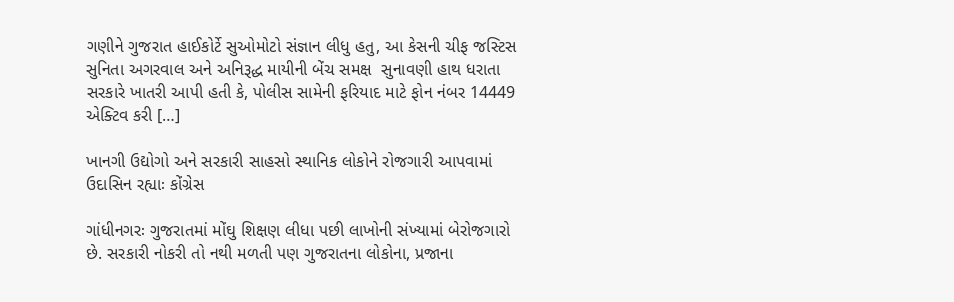ગણીને ગુજરાત હાઈકોર્ટે સુઓમોટો સંજ્ઞાન લીધુ હતુ, આ કેસની ચીફ જસ્ટિસ સુનિતા અગરવાલ અને અનિરૂદ્ધ માયીની બેંચ સમક્ષ  સુનાવણી હાથ ધરાતા સરકારે ખાતરી આપી હતી કે, પોલીસ સામેની ફરિયાદ માટે ફોન નંબર 14449 એક્ટિવ કરી […]

ખાનગી ઉદ્યોગો અને સરકારી સાહસો સ્થાનિક લોકોને રોજગારી આપવામાં ઉદાસિન રહ્યાઃ કોંગ્રેસ

ગાંધીનગરઃ ગુજરાતમાં મોંઘુ શિક્ષણ લીધા પછી લાખોની સંખ્યામાં બેરોજગારો છે. સરકારી નોકરી તો નથી મળતી પણ ગુજરાતના લોકોના, પ્રજાના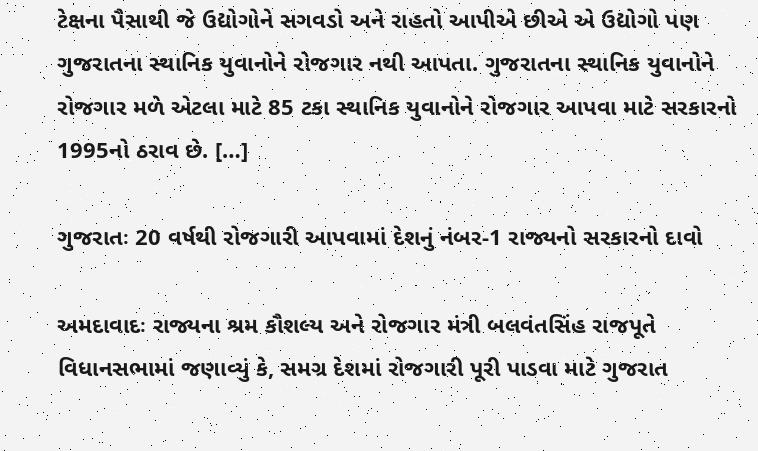ટેક્ષના પૈસાથી જે ઉદ્યોગોને સગવડો અને રાહતો આપીએ છીએ એ ઉદ્યોગો પણ ગુજરાતના સ્થાનિક યુવાનોને રોજગાર નથી આપતા. ગુજરાતના સ્થાનિક યુવાનોને રોજગાર મળે એટલા માટે 85 ટકા સ્થાનિક યુવાનોને રોજગાર આપવા માટે સરકારનો 1995નો ઠરાવ છે. […]

ગુજરાતઃ 20 વર્ષથી રોજગારી આપવામાં દેશનું નંબર-1 રાજ્યનો સરકારનો દાવો

અમદાવાદઃ રાજ્યના શ્રમ કૌશલ્ય અને રોજગાર મંત્રી બલવંતસિંહ રાજપૂતે વિધાનસભામાં જણાવ્યું કે, સમગ્ર દેશમાં રોજગારી પૂરી પાડવા માટે ગુજરાત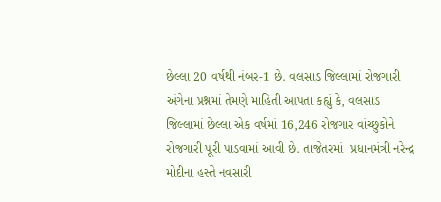છેલ્લા 20 વર્ષથી નંબર-1 છે. વલસાડ જિલ્લામાં રોજગારી અંગેના પ્રશ્નમાં તેમણે માહિતી આપતા કહ્યું કે, વલસાડ જિલ્લામાં છેલ્લા એક વર્ષમાં 16,246 રોજગાર વાંચ્છુકોને રોજગારી પૂરી પાડવામાં આવી છે. તાજેતરમાં  પ્રધાનમંત્રી નરેન્દ્ર મોદીના હસ્તે નવસારી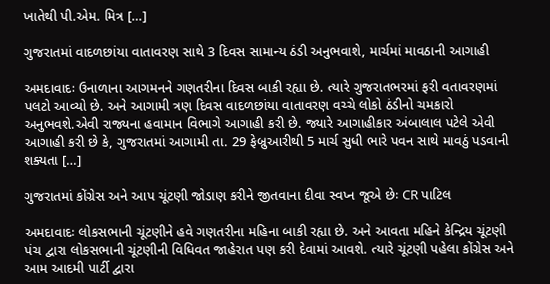ખાતેથી પી.એમ. મિત્ર […]

ગુજરાતમાં વાદળછાંયા વાતાવરણ સાથે 3 દિવસ સામાન્ય ઠંડી અનુભવાશે, માર્ચમાં માવઠાની આગાહી

અમદાવાદઃ ઉનાળાના આગમનને ગણતરીના દિવસ બાકી રહ્યા છે. ત્યારે ગુજરાતભરમાં ફરી વતાવરણમાં પલટો આવ્યો છે. અને આગામી ત્રણ દિવસ વાદળછાંયા વાતાવરણ વચ્ચે લોકો ઠંડીનો ચમકારો અનુભવશે.એવી રાજ્યના હવામાન વિભાગે આગાહી કરી છે. જ્યારે આગાહીકાર અંબાલાલ પટેલે એવી આગાહી કરી છે કે, ગુજરાતમાં આગામી તા. 29 ફેબ્રુઆરીથી 5 માર્ચ સુધી ભારે પવન સાથે માવઠું પડવાની શક્યતા […]

ગુજરાતમાં કોંગ્રેસ અને આપ ચૂંટણી જોડાણ કરીને જીતવાના દીવા સ્વપ્ન જૂએ છેઃ CR પાટિલ

અમદાવાદઃ લોકસભાની ચૂંટણીને હવે ગણતરીના મહિના બાકી રહ્યા છે. અને આવતા મહિને કેન્દ્રિય ચૂંટણી પંચ દ્વારા લોકસભાની ચૂંટણીની વિધિવત જાહેરાત પણ કરી દેવામાં આવશે. ત્યારે ચૂંટણી પહેલા કોંગ્રેસ અને આમ આદમી પાર્ટી દ્વારા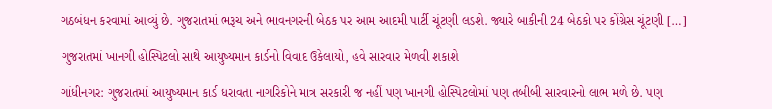ગઠબંધન કરવામાં આવ્યું છે. ગુજરાતમાં ભરૂચ અને ભાવનગરની બેઠક પર આમ આદમી પાર્ટી ચૂંટણી લડશે. જ્યારે બાકીની 24 બેઠકો પર કોંગ્રેસ ચૂંટણી […]

ગુજરાતમાં ખાનગી હોસ્પિટલો સાથે આયુષ્યમાન કાર્ડનો વિવાદ ઉકેલાયો, હવે સારવાર મેળવી શકાશે

ગાંધીનગર: ગુજરાતમાં આયુષ્યમાન કાર્ડ ધરાવતા નાગરિકોને માત્ર સરકારી જ નહીં પણ ખાનગી હોસ્પિટલોમાં પણ તબીબી સારવારનો લાભ મળે છે. પણ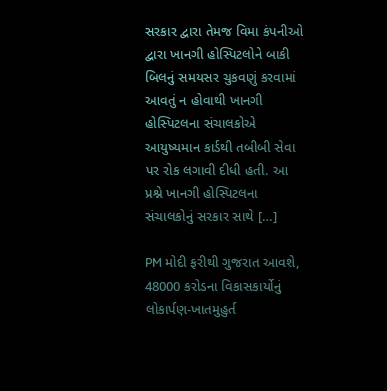સરકાર દ્વારા તેમજ વિમા કંપનીઓ દ્વારા ખાનગી હોસ્પિટલોને બાકી બિલનું સમયસર ચુકવણું કરવામાં આવતું ન હોવાથી ખાનગી હોસ્પિટલના સંચાલકોએ આયુષ્યમાન કાર્ડથી તબીબી સેવા પર રોક લગાવી દીધી હતી. આ પ્રશ્ને ખાનગી હોસ્પિટલના સંચાલકોનું સરકાર સાથે […]

PM મોદી ફરીથી ગુજરાત આવશે, 48000 કરોડના વિકાસકાર્યોનું લોકાર્પણ-ખાતમુહુર્ત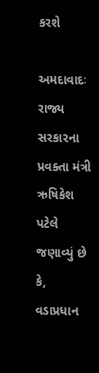કરશે

અમદાવાદઃ રાજ્ય સરકારના પ્રવક્તા મંત્રી ઋષિકેશ પટેલે જણાવ્યું છે કે, વડાપ્રધાન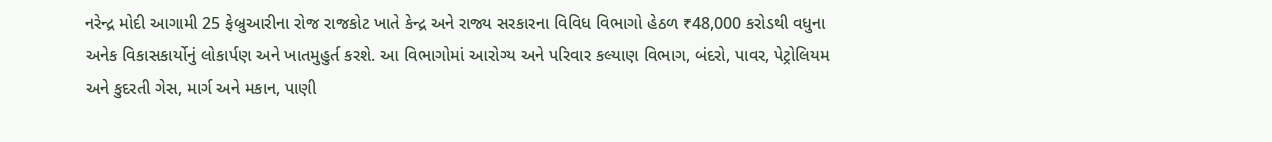નરેન્દ્ર મોદી આગામી 25 ફેબ્રુઆરીના રોજ રાજકોટ ખાતે કેન્દ્ર અને રાજ્ય સરકારના વિવિધ વિભાગો હેઠળ ₹48,000 કરોડથી વધુના અનેક વિકાસકાર્યોનું લોકાર્પણ અને ખાતમુહુર્ત કરશે. આ વિભાગોમાં આરોગ્ય અને પરિવાર કલ્યાણ વિભાગ, બંદરો, પાવર, પેટ્રોલિયમ અને કુદરતી ગેસ, માર્ગ અને મકાન, પાણી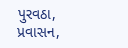પુરવઠા, પ્રવાસન,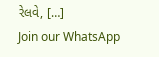રેલવે, […]
Join our WhatsApp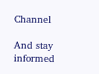Channel

And stay informed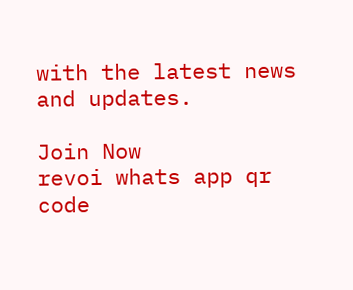with the latest news and updates.

Join Now
revoi whats app qr code